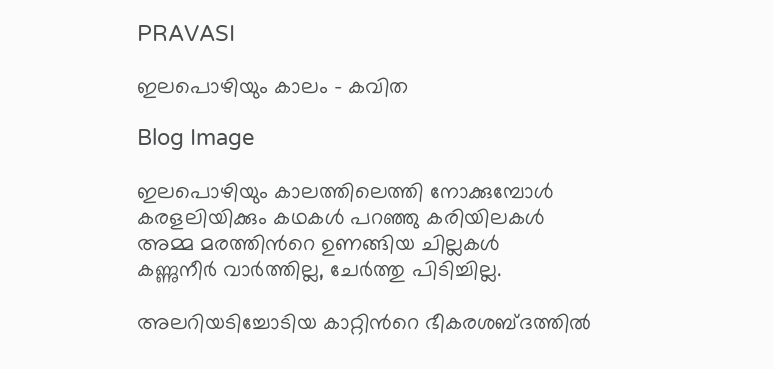PRAVASI

ഇലപൊഴിയും കാലം - കവിത

Blog Image

ഇലപൊഴിയും കാലത്തിലെത്തി നോക്കുമ്പോള്‍
കരളലിയിക്കും കഥകള്‍ പറഞ്ഞു കരിയിലകള്‍
അമ്മ മരത്തിന്‍റെ ഉണങ്ങിയ ചില്ലകള്‍
കണ്ണുനീര്‍ വാര്‍ത്തില്ല, ചേര്‍ത്തു പിടിച്ചില്ല.

അലറിയടിച്ചോടിയ കാറ്റിന്‍റെ ഭീകരശബ്ദത്തില്‍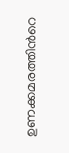ഉണക്കമരത്തിന്‍റെ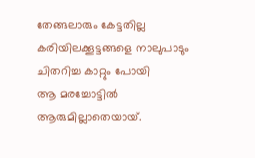തേങ്ങലാരും കേട്ടതില്ല
കരിയിലക്കൂട്ടങ്ങളെ നാലുപാടും ചിതറിച്ച കാറ്റും പോയി
ആ മരച്ചോട്ടില്‍ ആരുമില്ലാതെയായ്.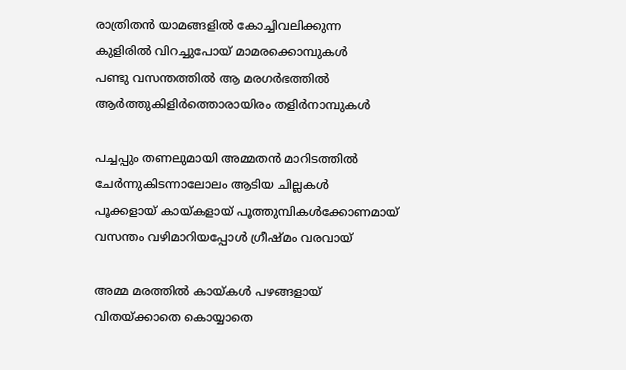രാത്രിതന്‍ യാമങ്ങളില്‍ കോച്ചിവലിക്കുന്ന
കുളിരില്‍ വിറച്ചുപോയ് മാമരക്കൊമ്പുകള്‍
പണ്ടു വസന്തത്തില്‍ ആ മരഗര്‍ഭത്തില്‍
ആര്‍ത്തുകിളിര്‍ത്തൊരായിരം തളിര്‍നാമ്പുകള്‍

പച്ചപ്പും തണലുമായി അമ്മതന്‍ മാറിടത്തില്‍
ചേര്‍ന്നുകിടന്നാലോലം ആടിയ ചില്ലകള്‍
പൂക്കളായ് കായ്കളായ് പൂത്തുമ്പികള്‍ക്കോണമായ്
വസന്തം വഴിമാറിയപ്പോള്‍ ഗ്രീഷ്മം വരവായ്

അമ്മ മരത്തില്‍ കായ്കള്‍ പഴങ്ങളായ്
വിതയ്ക്കാതെ കൊയ്യാതെ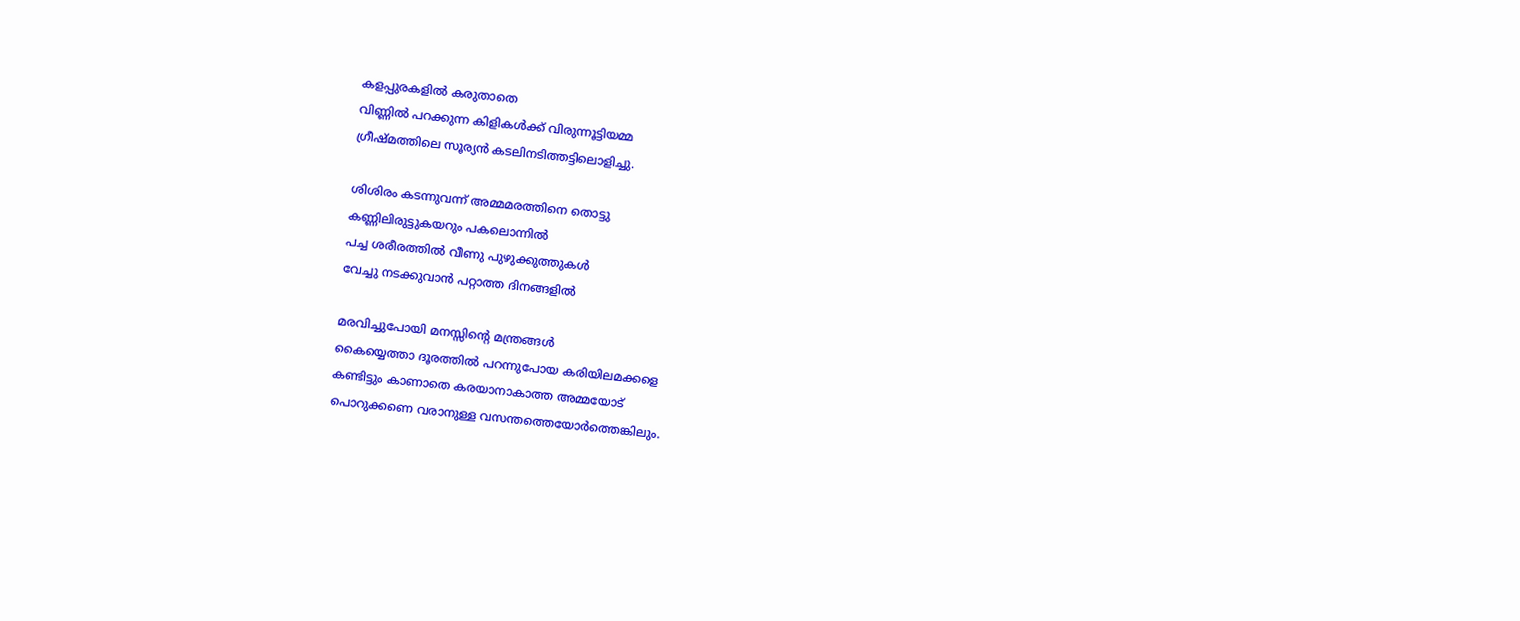കളപ്പുരകളില്‍ കരുതാതെ
വിണ്ണില്‍ പറക്കുന്ന കിളികള്‍ക്ക് വിരുന്നൂട്ടിയമ്മ
ഗ്രീഷ്മത്തിലെ സൂര്യന്‍ കടലിനടിത്തട്ടിലൊളിച്ചു.

ശിശിരം കടന്നുവന്ന് അമ്മമരത്തിനെ തൊട്ടു
കണ്ണിലിരുട്ടുകയറും പകലൊന്നില്‍
പച്ച ശരീരത്തില്‍ വീണു പുഴുക്കുത്തുകള്‍
വേച്ചു നടക്കുവാന്‍ പറ്റാത്ത ദിനങ്ങളില്‍

മരവിച്ചുപോയി മനസ്സിന്‍റെ മന്ത്രങ്ങള്‍
കൈയ്യെത്താ ദൂരത്തില്‍ പറന്നുപോയ കരിയിലമക്കളെ
കണ്ടിട്ടും കാണാതെ കരയാനാകാത്ത അമ്മയോട്
പൊറുക്കണെ വരാനുള്ള വസന്തത്തെയോര്‍ത്തെങ്കിലും.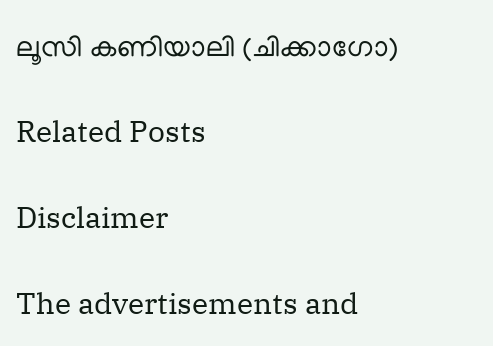ലൂസി കണിയാലി (ചിക്കാഗോ)

Related Posts

Disclaimer

The advertisements and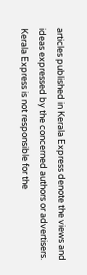articles published in Kerala Express denote the views and ideas expressed by the concerned authors or advertisers. Kerala Express is not responsible for the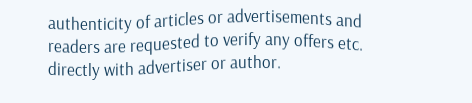authenticity of articles or advertisements and readers are requested to verify any offers etc. directly with advertiser or author.